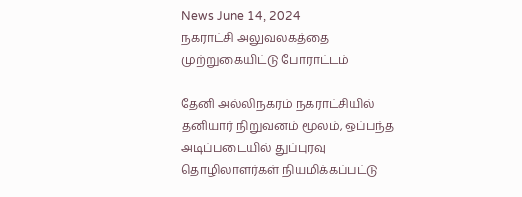News June 14, 2024
நகராட்சி அலுவலகத்தை முற்றுகையிட்டு போராட்டம்

தேனி அல்லிநகரம் நகராட்சியில் தனியார் நிறுவனம் மூலம், ஒப்பந்த அடிப்படையில் துப்புரவு தொழிலாளர்கள் நியமிக்கப்பட்டு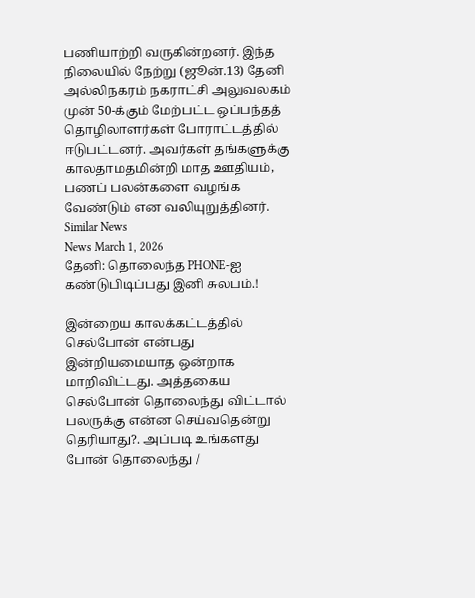பணியாற்றி வருகின்றனர். இந்த நிலையில் நேற்று (ஜூன்.13) தேனி அல்லிநகரம் நகராட்சி அலுவலகம் முன் 50-க்கும் மேற்பட்ட ஒப்பந்தத் தொழிலாளர்கள் போராட்டத்தில் ஈடுபட்டனர். அவர்கள் தங்களுக்கு காலதாமதமின்றி மாத ஊதியம், பணப் பலன்களை வழங்க வேண்டும் என வலியுறுத்தினர்.
Similar News
News March 1, 2026
தேனி: தொலைந்த PHONE-ஐ கண்டுபிடிப்பது இனி சுலபம்.!

இன்றைய காலக்கட்டத்தில் செல்போன் என்பது இன்றியமையாத ஒன்றாக மாறிவிட்டது. அத்தகைய செல்போன் தொலைந்து விட்டால் பலருக்கு என்ன செய்வதென்று தெரியாது?. அப்படி உங்களது போன் தொலைந்து /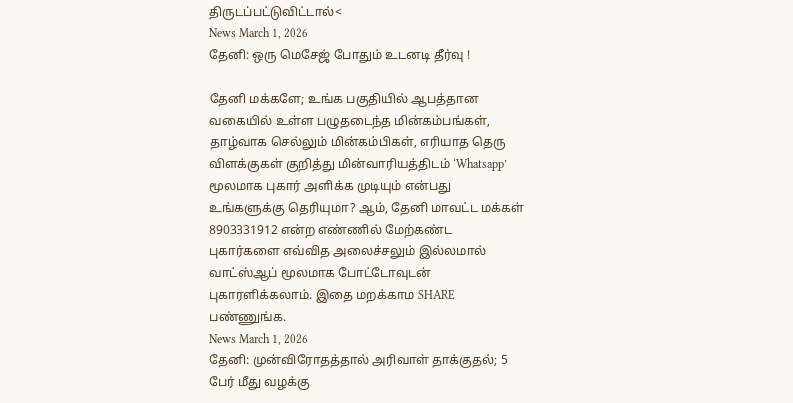திருடப்பட்டுவிட்டால்<
News March 1, 2026
தேனி: ஒரு மெசேஜ் போதும் உடனடி தீர்வு !

தேனி மக்களே; உங்க பகுதியில் ஆபத்தான வகையில் உள்ள பழுதடைந்த மின்கம்பங்கள், தாழ்வாக செல்லும் மின்கம்பிகள், எரியாத தெரு விளக்குகள் குறித்து மின்வாரியத்திடம் ‘Whatsapp’ மூலமாக புகார் அளிக்க முடியும் என்பது உங்களுக்கு தெரியுமா? ஆம், தேனி மாவட்ட மக்கள் 8903331912 என்ற எண்ணில் மேற்கண்ட புகார்களை எவ்வித அலைச்சலும் இல்லமால் வாட்ஸ்ஆப் மூலமாக போட்டோவுடன் புகாரளிக்கலாம். இதை மறக்காம SHARE பண்ணுங்க.
News March 1, 2026
தேனி: முன்விரோதத்தால் அரிவாள் தாக்குதல்; 5 பேர் மீது வழக்கு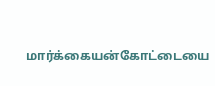மார்க்கையன்கோட்டையை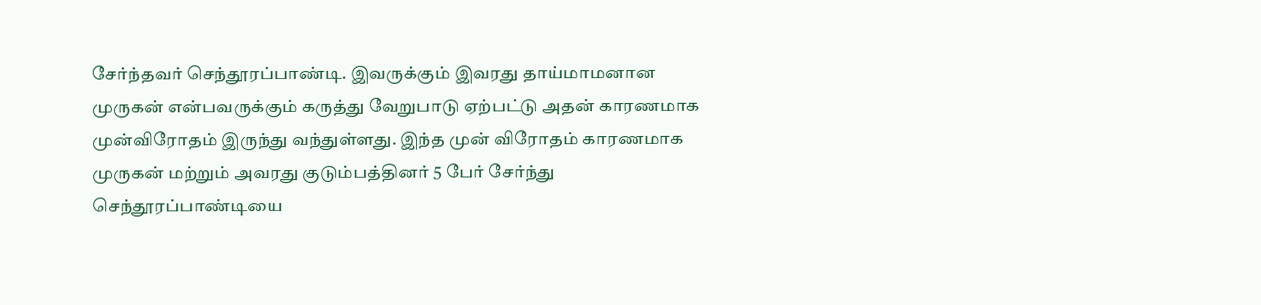சேர்ந்தவர் செந்தூரப்பாண்டி. இவருக்கும் இவரது தாய்மாமனான முருகன் என்பவருக்கும் கருத்து வேறுபாடு ஏற்பட்டு அதன் காரணமாக முன்விரோதம் இருந்து வந்துள்ளது. இந்த முன் விரோதம் காரணமாக முருகன் மற்றும் அவரது குடும்பத்தினர் 5 பேர் சேர்ந்து செந்தூரப்பாண்டியை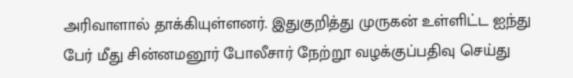அரிவாளால் தாக்கியுள்ளனர். இதுகுறித்து முருகன் உள்ளிட்ட ஐந்து பேர் மீது சின்னமனூர் போலீசார் நேற்றூ வழக்குப்பதிவு செய்து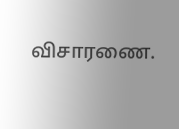விசாரணை.